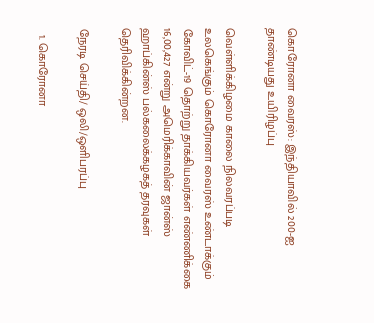கொரோனா வைரஸ்: இந்தியாவில் 200-ஐ தாண்டியது உயிரிழப்பு

வெள்ளிக்கிழமை காலை நிலவரப்படி உலகெங்கும் கொரோனா வைரஸ் உண்டாக்கும் கோவிட்-19 தொற்று தாக்கியவர்கள் எண்ணிக்கை 16,00,427 என்று அமெரிக்காவின் ஜான்ஸ் ஹாப்கின்ஸ் பல்கலைக்கழகத் தரவுகள் தெரிவிக்கின்றன.

நேரடி செய்தி/ ஒலி/ஒளிபரப்பு

  1. கொரோனா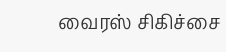வைரஸ் சிகிச்சை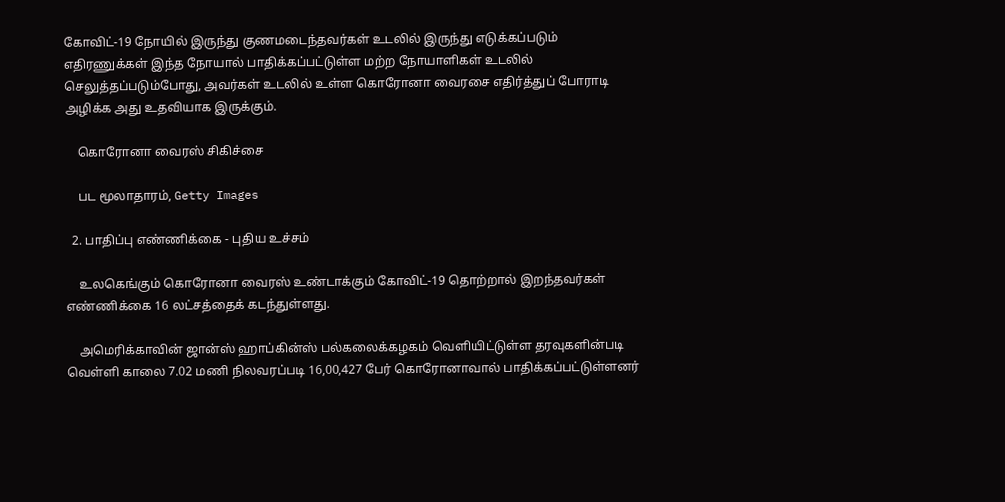கோவிட்-19 நோயில் இருந்து குணமடைந்தவர்கள் உடலில் இருந்து எடுக்கப்படும் எதிரணுக்கள் இந்த நோயால் பாதிக்கப்பட்டுள்ள மற்ற நோயாளிகள் உடலில் செலுத்தப்படும்போது, அவர்கள் உடலில் உள்ள கொரோனா வைரசை எதிர்த்துப் போராடி அழிக்க அது உதவியாக இருக்கும்.

    கொரோனா வைரஸ் சிகிச்சை

    பட மூலாதாரம், Getty Images

  2. பாதிப்பு எண்ணிக்கை - புதிய உச்சம்

    உலகெங்கும் கொரோனா வைரஸ் உண்டாக்கும் கோவிட்-19 தொற்றால் இறந்தவர்கள் எண்ணிக்கை 16 லட்சத்தைக் கடந்துள்ளது.

    அமெரிக்காவின் ஜான்ஸ் ஹாப்கின்ஸ் பல்கலைக்கழகம் வெளியிட்டுள்ள தரவுகளின்படி வெள்ளி காலை 7.02 மணி நிலவரப்படி 16,00,427 பேர் கொரோனாவால் பாதிக்கப்பட்டுள்ளனர்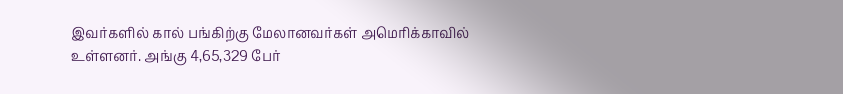இவர்களில் கால் பங்கிற்கு மேலானவர்கள் அமெரிக்காவில் உள்ளனர். அங்கு 4,65,329 பேர்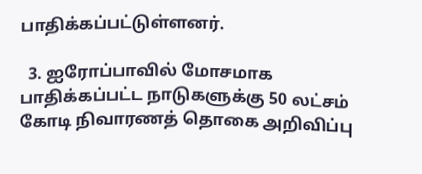பாதிக்கப்பட்டுள்ளனர்.

  3. ஐரோப்பாவில் மோசமாக பாதிக்கப்பட்ட நாடுகளுக்கு 50 லட்சம் கோடி நிவாரணத் தொகை அறிவிப்பு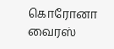கொரோனா வைரஸ்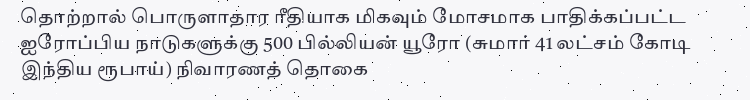தொற்றால் பொருளாதார ரீதியாக மிகவும் மோசமாக பாதிக்கப்பட்ட ஐரோப்பிய நாடுகளுக்கு 500 பில்லியன் யூரோ (சுமார் 41 லட்சம் கோடி இந்திய ரூபாய்) நிவாரணத் தொகை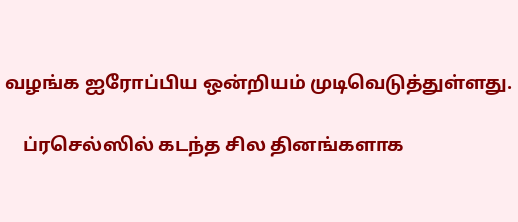வழங்க ஐரோப்பிய ஒன்றியம் முடிவெடுத்துள்ளது.

    ப்ரசெல்ஸில் கடந்த சில தினங்களாக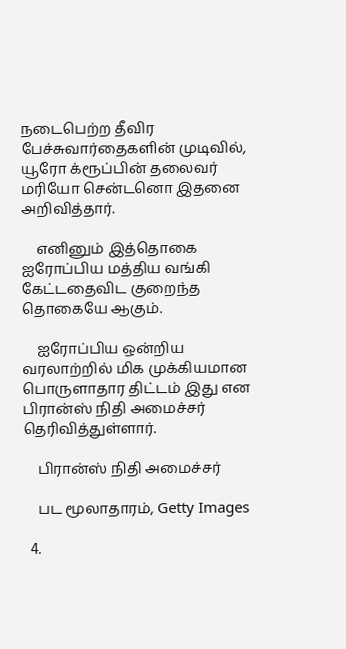நடைபெற்ற தீவிர பேச்சுவார்தைகளின் முடிவில், யூரோ க்ரூப்பின் தலைவர் மரியோ சென்டனொ இதனை அறிவித்தார்.

    எனினும் இத்தொகை ஐரோப்பிய மத்திய வங்கி கேட்டதைவிட குறைந்த தொகையே ஆகும்.

    ஐரோப்பிய ஒன்றிய வரலாற்றில் மிக முக்கியமான பொருளாதார திட்டம் இது என பிரான்ஸ் நிதி அமைச்சர் தெரிவித்துள்ளார்.

    பிரான்ஸ் நிதி அமைச்சர்

    பட மூலாதாரம், Getty Images

  4.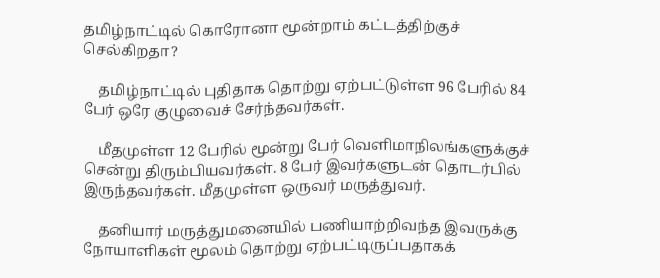தமிழ்நாட்டில் கொரோனா மூன்றாம் கட்டத்திற்குச் செல்கிறதா?

    தமிழ்நாட்டில் புதிதாக தொற்று ஏற்பட்டுள்ள 96 பேரில் 84 பேர் ஒரே குழுவைச் சேர்ந்தவர்கள்.

    மீதமுள்ள 12 பேரில் மூன்று பேர் வெளிமாநிலங்களுக்குச் சென்று திரும்பியவர்கள். 8 பேர் இவர்களுடன் தொடர்பில் இருந்தவர்கள். மீதமுள்ள ஒருவர் மருத்துவர்.

    தனியார் மருத்துமனையில் பணியாற்றிவந்த இவருக்கு நோயாளிகள் மூலம் தொற்று ஏற்பட்டிருப்பதாகக்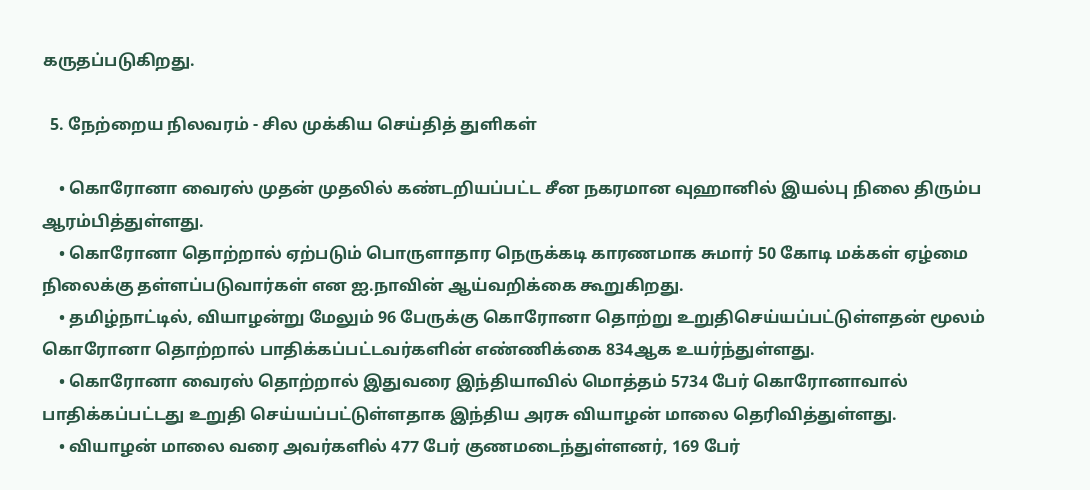கருதப்படுகிறது.

  5. நேற்றைய நிலவரம் - சில முக்கிய செய்தித் துளிகள்

    • கொரோனா வைரஸ் முதன் முதலில் கண்டறியப்பட்ட சீன நகரமான வுஹானில் இயல்பு நிலை திரும்ப ஆரம்பித்துள்ளது.
    • கொரோனா தொற்றால் ஏற்படும் பொருளாதார நெருக்கடி காரணமாக சுமார் 50 கோடி மக்கள் ஏழ்மை நிலைக்கு தள்ளப்படுவார்கள் என ஐ.நாவின் ஆய்வறிக்கை கூறுகிறது.
    • தமிழ்நாட்டில், வியாழன்று மேலும் 96 பேருக்கு கொரோனா தொற்று உறுதிசெய்யப்பட்டுள்ளதன் மூலம் கொரோனா தொற்றால் பாதிக்கப்பட்டவர்களின் எண்ணிக்கை 834ஆக உயர்ந்துள்ளது.
    • கொரோனா வைரஸ் தொற்றால் இதுவரை இந்தியாவில் மொத்தம் 5734 பேர் கொரோனாவால் பாதிக்கப்பட்டது உறுதி செய்யப்பட்டுள்ளதாக இந்திய அரசு வியாழன் மாலை தெரிவித்துள்ளது.
    • வியாழன் மாலை வரை அவர்களில் 477 பேர் குணமடைந்துள்ளனர், 169 பேர்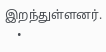இறந்துள்ளனர்.
    •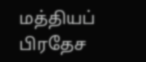மத்தியப் பிரதேச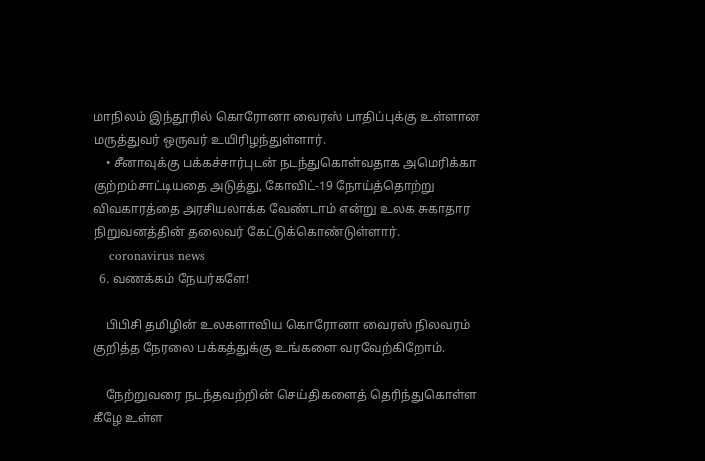மாநிலம் இந்தூரில் கொரோனா வைரஸ் பாதிப்புக்கு உள்ளான மருத்துவர் ஒருவர் உயிரிழந்துள்ளார்.
    • சீனாவுக்கு பக்கச்சார்புடன் நடந்துகொள்வதாக அமெரிக்கா குற்றம்சாட்டியதை அடுத்து, கோவிட்-19 நோய்த்தொற்று விவகாரத்தை அரசியலாக்க வேண்டாம் என்று உலக சுகாதார நிறுவனத்தின் தலைவர் கேட்டுக்கொண்டுள்ளார்.
    coronavirus news
  6. வணக்கம் நேயர்களே!

    பிபிசி தமிழின் உலகளாவிய கொரோனா வைரஸ் நிலவரம் குறித்த நேரலை பக்கத்துக்கு உங்களை வரவேற்கிறோம்.

    நேற்றுவரை நடந்தவற்றின் செய்திகளைத் தெரிந்துகொள்ள கீழே உள்ள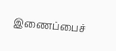இணைப்பைச்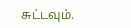சுட்டவும்.